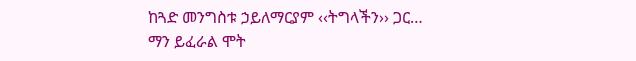ከጓድ መንግስቱ ኃይለማርያም ‹‹ትግላችን›› ጋር…
ማን ይፈራል ሞት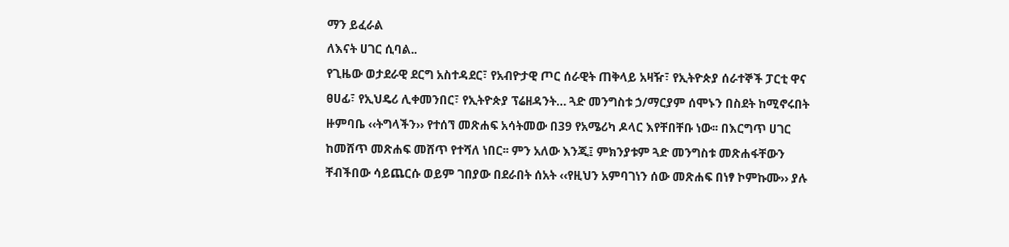ማን ይፈራል
ለእናት ሀገር ሲባል..
የጊዜው ወታደራዊ ደርግ አስተዳደር፣ የአብዮታዊ ጦር ሰራዊት ጠቅላይ አዛዥ፣ የኢትዮጵያ ሰራተኞች ፓርቲ ዋና ፀሀፊ፣ የኢህዴሪ ሊቀመንበር፣ የኢትዮጵያ ፕሬዘዳንት… ጓድ መንግስቱ ኃ/ማርያም ሰሞኑን በስደት ከሚኖሩበት ዙምባቤ ‹‹ትግላችን›› የተሰኘ መጽሐፍ አሳትመው በ39 የአሜሪካ ዶላር እየቸበቸቡ ነው፡፡ በእርግጥ ሀገር ከመሸጥ መጽሐፍ መሸጥ የተሻለ ነበር፡፡ ምን አለው እንጂ፤ ምክንያቱም ጓድ መንግስቱ መጽሐፋቸውን ቸብችበው ሳይጨርሱ ወይም ገበያው በደራበት ሰአት ‹‹የዚህን አምባገነን ሰው መጽሐፍ በነፃ ኮምኩሙ›› ያሉ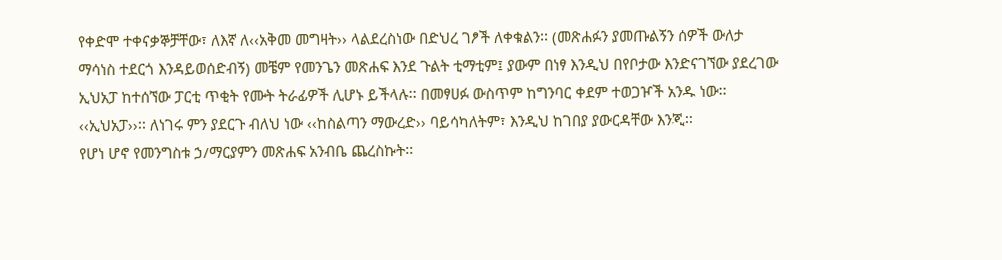የቀድሞ ተቀናቃኞቻቸው፣ ለእኛ ለ‹‹አቅመ መግዛት›› ላልደረስነው በድህረ ገፆች ለቀቁልን፡፡ (መጽሐፉን ያመጡልኝን ሰዎች ውለታ ማሳነስ ተደርጎ እንዳይወሰድብኝ) መቼም የመንጌን መጽሐፍ እንደ ጉልት ቲማቲም፤ ያውም በነፃ እንዲህ በየቦታው እንድናገኘው ያደረገው ኢህአፓ ከተሰኘው ፓርቲ ጥቂት የሙት ትራፊዎች ሊሆኑ ይችላሉ፡፡ በመፃሀፉ ውስጥም ከግንባር ቀደም ተወጋዦች አንዱ ነው፡፡ ‹‹ኢህአፓ››፡፡ ለነገሩ ምን ያደርጉ ብለህ ነው ‹‹ከስልጣን ማውረድ›› ባይሳካለትም፣ እንዲህ ከገበያ ያውርዳቸው እንጂ፡፡
የሆነ ሆኖ የመንግስቱ ኃ/ማርያምን መጽሐፍ አንብቤ ጨረስኩት፡፡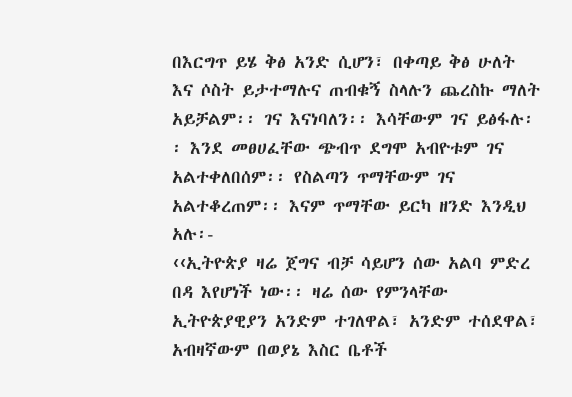በእርግጥ ይሄ ቅፅ አንድ ሲሆን፣ በቀጣይ ቅፅ ሁለት እና ሶስት ይታተማሉና ጠብቁኝ ስላሉን ጨረስኩ ማለት አይቻልም፡፡ ገና እናነባለን፡፡ እሳቸውም ገና ይፅፋሉ፡፡ እንደ መፀሀፈቸው ጭብጥ ደግሞ አብዮቱም ገና አልተቀለበሰም፡፡ የስልጣን ጥማቸውም ገና አልተቆረጠም፡፡ እናም ጥማቸው ይርካ ዘንድ እንዲህ አሉ፡-
‹‹ኢትዮጵያ ዛሬ ጀግና ብቻ ሳይሆን ሰው አልባ ምድረ በዳ እየሆነች ነው፡፡ ዛሬ ሰው የምንላቸው ኢትዮጵያዊያን አንድም ተገለዋል፣ አንድም ተሰደዋል፣ አብዛኛውም በወያኔ እስር ቤቶች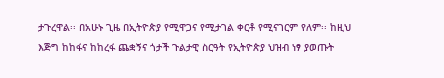ታጉረዋል፡፡ በአሁኑ ጊዜ በኢትዮጵያ የሚዋጋና የሚታገል ቀርቶ የሚናገርም የለም፡፡ ከዚህ እጅግ ከከፋና ከከረፋ ጨቋኝና ጎታች ጉልታዊ ስርዓት የኢትዮጵያ ህዝብ ነፃ ያወጡት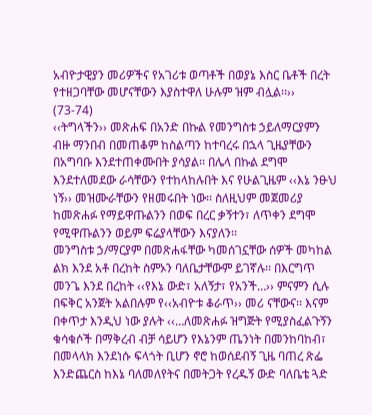አብዮታዊያን መሪዎችና የአገሪቱ ወጣቶች በወያኔ እስር ቤቶች በረት የተዘጋባቸው መሆናቸውን እያስተዋለ ሁሉም ዝም ብሏል፡፡›› (73-74)
‹‹ትግላችን›› መጽሐፍ በአንድ በኩል የመንግስቱ ኃይለማርያምን ብዙ ማንበብ በመጠቆም ከስልጣን ከተባረሩ በኋላ ጊዜያቸውን በአግባቡ እንደተጠቀሙበት ያሳያል፡፡ በሌላ በኩል ደግሞ እንደተለመደው ራሳቸውን የተከላከሉበት እና የሁልጊዜም ‹‹እኔ ንፁህ ነኝ›› መዝሙራቸውን የዘመሩበት ነው፡፡ ስለዚህም መጀመሪያ ከመጽሐፉ የማይዋጡልንን በወፍ በረር ቃኝተን፣ ለጥቀን ደግሞ የሚዋጡልንን ወይም ፍሬያላቸውን እናያለን፡፡
መንግስቱ ኃ/ማርያም በመጽሐፋቸው ካመሰገኗቸው ሰዎች መካከል ልክ እንደ አቶ በረከት ስምኦን ባለቤታቸውም ይገኛሉ፡፡ በእርግጥ መንጌ እንደ በረከት ‹‹የእኔ ውድ፣ አለኝታ፣ የአንች…›› ምናምን ሲሉ በፍቅር አንጀት አልበሉም የ‹‹አብዮቱ ቆራጥ›› መሪ ናቸውና፡፡ እናም በቀጥታ እንዲህ ነው ያሉት ‹‹…ለመጽሐፉ ዝግጅት የሚያስፈልጉኝን ቁሳቁሶች በማቅረብ ብቻ ሳይሆን የእኔንም ጤንነት በመንከባከብ፣ በመላላክ እንደነሱ ፍላጎት ቢሆን ኖሮ ከወሰደብኝ ጊዜ ባጠረ ጽፌ እንድጨርስ ከእኔ ባለመለየትና በመትጋት የረዱኝ ውድ ባለቤቴ ጓድ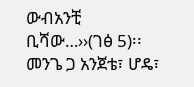ውብአንቺ ቢሻው…››(ገፅ 5)፡፡ መንጌ ጋ አንጀቴ፣ ሆዴ፣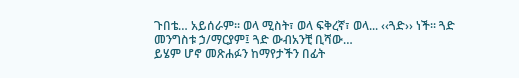ጉበቴ… አይሰራም፡፡ ወላ ሚስት፣ ወላ ፍቅረኛ፣ ወላ... ‹‹ጓድ›› ነች፡፡ ጓድ መንግስቱ ኃ/ማርያም፤ ጓድ ውብአንቺ ቢሻው…
ይሄም ሆኖ መጽሐፉን ከማየታችን በፊት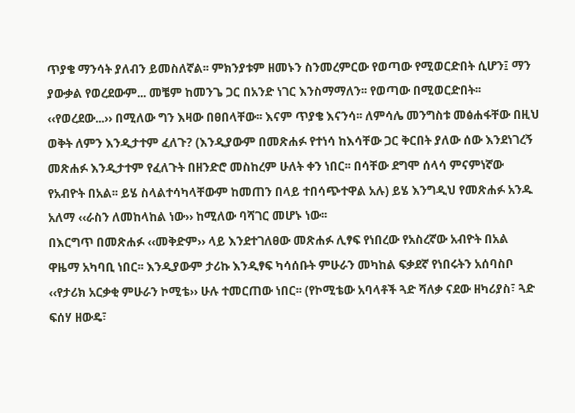ጥያቄ ማንሳት ያለብን ይመስለኛል፡፡ ምክንያቱም ዘመኑን ስንመረምርው የወጣው የሚወርድበት ሲሆን፤ ማን ያውቃል የወረደውም... መቼም ከመንጌ ጋር በአንድ ነገር እንስማማለን፡፡ የወጣው በሚወርድበት፡፡ ‹‹የወረደው...›› በሚለው ግን እዛው በፀበላቸው፡፡ እናም ጥያቄ እናንሳ፡፡ ለምሳሌ መንግስቱ መፅሐፋቸው በዚህ ወቅት ለምን እንዲታተም ፈለጉ? (እንዲያውም በመጽሐፉ የተነሳ ከእሳቸው ጋር ቅርበት ያለው ሰው እንደነገረኝ መጽሐፉ እንዲታተም የፈለጉት በዘንድሮ መስከረም ሁለት ቀን ነበር፡፡ በሳቸው ደግሞ ሰላሳ ምናምነኛው የአብዮት በአል፡፡ ይሄ ስላልተሳካላቸውም ከመጠን በላይ ተበሳጭተዋል አሉ) ይሄ እንግዲህ የመጽሐፉ አንዱ አለማ ‹‹ራስን ለመከላከል ነው›› ከሚለው ባሻገር መሆኑ ነው፡፡
በእርግጥ በመጽሐፉ ‹‹መቅድም›› ላይ እንደተገለፀው መጽሐፉ ሊፃፍ የነበረው የአስረኛው አብዮት በአል ዋዜማ አካባቢ ነበር፡፡ እንዲያውም ታሪኩ እንዲፃፍ ካሳሰቡት ምሁራን መካከል ፍቃደኛ የነበሩትን አሰባስቦ ‹‹የታሪክ አርቃቂ ምሁራን ኮሚቴ›› ሁሉ ተመርጠው ነበር፡፡ (የኮሚቴው አባላቶች ጓድ ሻለቃ ናደው ዘካሪያስ፣ ጓድ ፍሰሃ ዘውዴ፣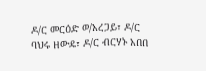ዶ/ር መርዕድ ወ/አረጋይ፣ ዶ/ር ባህሩ ዘውዴ፣ ዶ/ር ብርሃኑ አበበ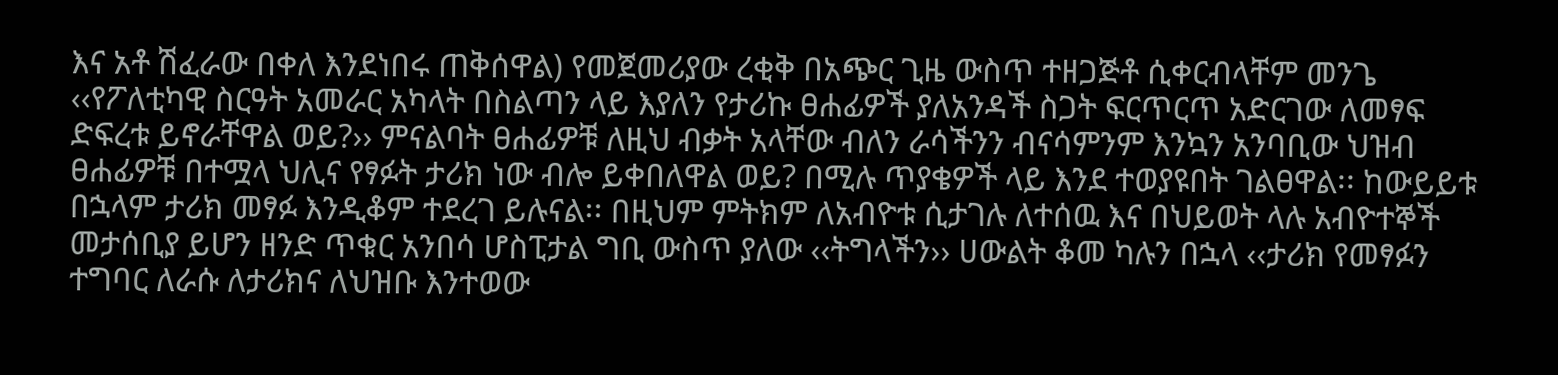እና አቶ ሽፈራው በቀለ እንደነበሩ ጠቅሰዋል) የመጀመሪያው ረቂቅ በአጭር ጊዜ ውስጥ ተዘጋጅቶ ሲቀርብላቸም መንጌ ‹‹የፖለቲካዊ ስርዓት አመራር አካላት በስልጣን ላይ እያለን የታሪኩ ፀሐፊዎች ያለአንዳች ስጋት ፍርጥርጥ አድርገው ለመፃፍ ድፍረቱ ይኖራቸዋል ወይ?›› ምናልባት ፀሐፊዎቹ ለዚህ ብቃት አላቸው ብለን ራሳችንን ብናሳምንም እንኳን አንባቢው ህዝብ ፀሐፊዎቹ በተሟላ ህሊና የፃፉት ታሪክ ነው ብሎ ይቀበለዋል ወይ? በሚሉ ጥያቄዎች ላይ እንደ ተወያዩበት ገልፀዋል፡፡ ከውይይቱ በኋላም ታሪክ መፃፉ እንዲቆም ተደረገ ይሉናል፡፡ በዚህም ምትክም ለአብዮቱ ሲታገሉ ለተሰዉ እና በህይወት ላሉ አብዮተኞች መታሰቢያ ይሆን ዘንድ ጥቁር አንበሳ ሆስፒታል ግቢ ውስጥ ያለው ‹‹ትግላችን›› ሀውልት ቆመ ካሉን በኋላ ‹‹ታሪክ የመፃፉን ተግባር ለራሱ ለታሪክና ለህዝቡ እንተወው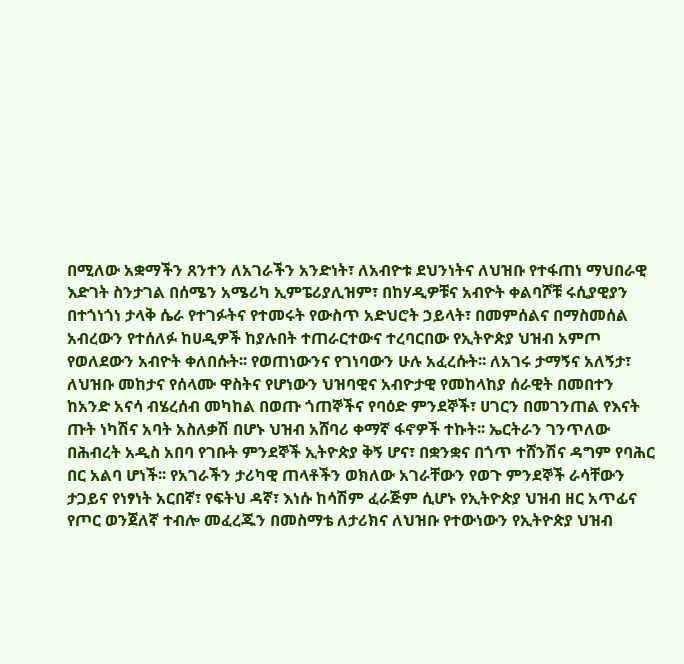በሚለው አቋማችን ጸንተን ለአገራችን አንድነት፣ ለአብዮቱ ደህንነትና ለህዝቡ የተፋጠነ ማህበራዊ እድገት ስንታገል በሰሜን አሜሪካ ኢምፔሪያሊዝም፣ በከሃዲዎቹና አብዮት ቀልባሾቹ ሩሲያዊያን በተጎነጎነ ታላቅ ሴራ የተገፉትና የተመሩት የውስጥ አድህሮት ኃይላት፣ በመምሰልና በማስመሰል አብረውን የተሰለፉ ከሀዲዎች ከያሉበት ተጠራርተውና ተረባርበው የኢትዮጵያ ህዝብ አምጦ የወለደውን አብዮት ቀለበሱት፡፡ የወጠነውንና የገነባውን ሁሉ አፈረሱት፡፡ ለአገሩ ታማኝና አለኝታ፣ ለህዝቡ መከታና የሰላሙ ዋስትና የሆነውን ህዝባዊና አብዮታዊ የመከላከያ ሰራዊት በመበተን ከአንድ አናሳ ብሄረሰብ መካከል በወጡ ጎጠኞችና የባዕድ ምንደኞች፣ ሀገርን በመገንጠል የእናት ጡት ነካሽና አባት አስለቃሽ በሆኑ ህዝብ አሸባሪ ቀማኛ ፋኖዎች ተኩት፡፡ ኤርትራን ገንጥለው በሕብረት አዲስ አበባ የገቡት ምንደኞች ኢትዮጵያ ቅኝ ሆና፣ በቋንቋና በጎጥ ተሸንሽና ዳግም የባሕር በር አልባ ሆነች፡፡ የአገራችን ታሪካዊ ጠላቶችን ወክለው አገራቸውን የወጉ ምንደኞች ራሳቸውን ታጋይና የነፃነት አርበኛ፣ የፍትህ ዳኛ፣ እነሱ ከሳሽም ፈራጅም ሲሆኑ የኢትዮጵያ ህዝብ ዘር አጥፊና የጦር ወንጀለኛ ተብሎ መፈረጁን በመስማቴ ለታሪክና ለህዝቡ የተውነውን የኢትዮጵያ ህዝብ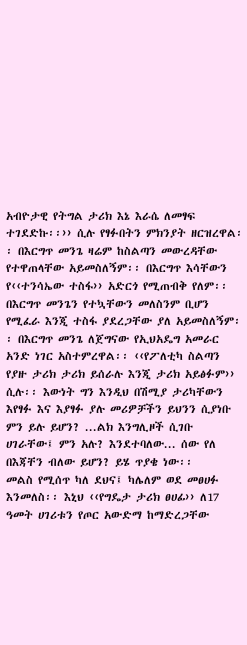አብዮታዊ የትግል ታሪክ እኔ እራሴ ለመፃፍ ተገደድኩ፡፡›› ሲሉ የፃፉበትን ምክንያት ዘርዝረዋል፡፡ በእርግጥ መንጌ ዛሬም ከስልጣን መውረዳቸው የተዋጠላቸው አይመስለኝም፡፡ በእርግጥ እሳቸውን የ‹‹ተንሳኤው ተስፋ›› አድርጎ የሚጠብቅ የለም፡፡ በእርግጥ መንጌን የተኳቸውን መለስንም ቢሆን የሚፈራ እንጂ ተስፋ ያደረጋቸው ያለ አይመስለኝም፡፡ በእርግጥ መንጌ ለጀግናው የኢህአዴግ አመራር አንድ ነገር አስተምረዋል፡፡ ‹‹የፖለቲካ ስልጣን የያዙ ታሪክ ታሪክ ይሰራሉ እንጂ ታሪክ አይፅፉም›› ሲሉ፡፡ እውነት ግን እንዲህ በሽሚያ ታሪካቸውን እየፃፉ እና እያፃፉ ያሉ መሪዎቻችን ይህንን ሲያነቡ ምን ይሉ ይሆን? ...ልክ እንግሊዞች ሲገቡ ሀገራቸው፤ ምን አሉ? እንደተባለው... ሰው የለ በእጃቸን ብለው ይሆን? ይሄ ጥያቄ ነው፡፡
መልስ የሚሰጥ ካለ ደህና፤ ካሌለም ወደ መፀሀፉ እንመለስ፡፡ እኒህ ‹‹የግዴታ ታሪክ ፀሀፊ›› ለ17 ዓመት ሀገሪቱን የጦር አውድማ ከማድረጋቸው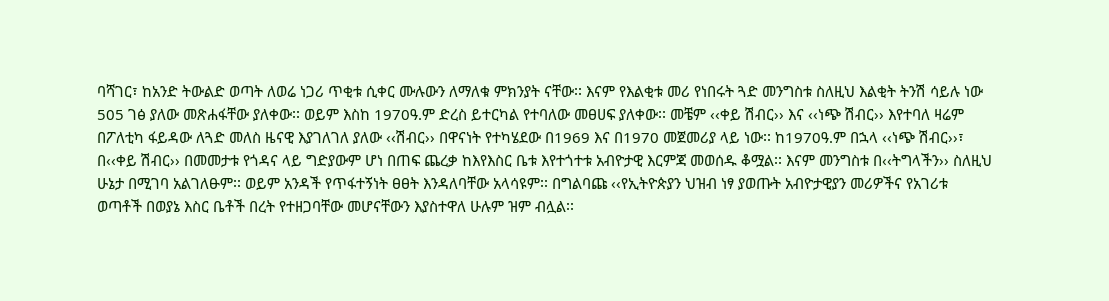ባሻገር፣ ከአንድ ትውልድ ወጣት ለወሬ ነጋሪ ጥቂቱ ሲቀር ሙሉውን ለማለቁ ምክንያት ናቸው፡፡ እናም የእልቂቱ መሪ የነበሩት ጓድ መንግስቱ ስለዚህ እልቂት ትንሽ ሳይሉ ነው 505 ገፅ ያለው መጽሐፋቸው ያለቀው፡፡ ወይም እስከ 1970ዓ.ም ድረስ ይተርካል የተባለው መፀሀፍ ያለቀው፡፡ መቼም ‹‹ቀይ ሽብር›› እና ‹‹ነጭ ሽብር›› እየተባለ ዛሬም በፖለቲካ ፋይዳው ለጓድ መለስ ዜናዊ እያገለገለ ያለው ‹‹ሽብር›› በዋናነት የተካሄደው በ1969 እና በ1970 መጀመሪያ ላይ ነው፡፡ ከ1970ዓ.ም በኋላ ‹‹ነጭ ሽብር››፣ በ‹‹ቀይ ሽብር›› በመመታቱ የጎዳና ላይ ግድያውም ሆነ በጠፍ ጨረቃ ከእየእስር ቤቱ እየተጎተቱ አብዮታዊ እርምጃ መወሰዱ ቆሟል፡፡ እናም መንግስቱ በ‹‹ትግላችን›› ስለዚህ ሁኔታ በሚገባ አልገለፁም፡፡ ወይም አንዳች የጥፋተኝነት ፀፀት እንዳለባቸው አላሳዩም፡፡ በግልባጩ ‹‹የኢትዮጵያን ህዝብ ነፃ ያወጡት አብዮታዊያን መሪዎችና የአገሪቱ ወጣቶች በወያኔ እስር ቤቶች በረት የተዘጋባቸው መሆናቸውን እያስተዋለ ሁሉም ዝም ብሏል፡፡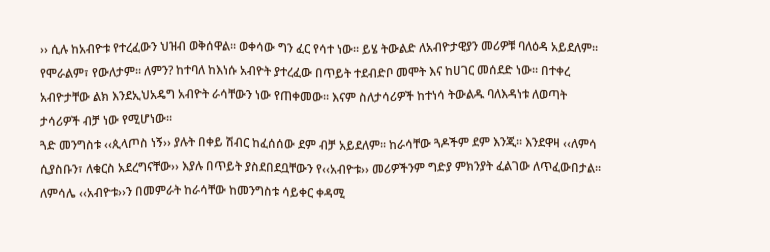›› ሲሉ ከአብዮቱ የተረፈውን ህዝብ ወቅሰዋል፡፡ ወቀሳው ግን ፈር የሳተ ነው፡፡ ይሄ ትውልድ ለአብዮታዊያን መሪዎቹ ባለዕዳ አይደለም፡፡ የሞራልም፣ የውለታም፡፡ ለምን? ከተባለ ከእነሱ አብዮት ያተረፈው በጥይት ተደብድቦ መሞት እና ከሀገር መሰደድ ነው፡፡ በተቀረ አብዮታቸው ልክ እንደኢህአዴግ አብዮት ራሳቸውን ነው የጠቀመው፡፡ እናም ስለታሳሪዎች ከተነሳ ትውልዱ ባለእዳነቱ ለወጣት ታሳሪዎች ብቻ ነው የሚሆነው፡፡
ጓድ መንግስቱ ‹‹ጲላጦስ ነኝ›› ያሉት በቀይ ሽብር ከፈሰሰው ደም ብቻ አይደለም፡፡ ከራሳቸው ጓዶችም ደም እንጂ፡፡ እንደዋዛ ‹‹ለምሳ ሲያስቡን፣ ለቁርስ አደረግናቸው›› እያሉ በጥይት ያስደበደቧቸውን የ‹‹አብዮቱ›› መሪዎችንም ግድያ ምክንያት ፈልገው ለጥፈውበታል፡፡ ለምሳሌ ‹‹አብዮቱ››ን በመምራት ከራሳቸው ከመንግስቱ ሳይቀር ቀዳሚ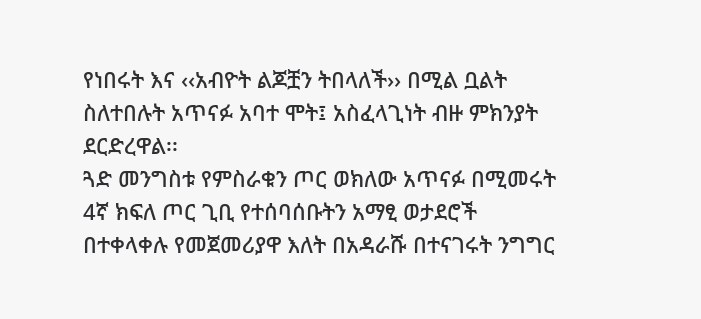የነበሩት እና ‹‹አብዮት ልጆቿን ትበላለች›› በሚል ቧልት ስለተበሉት አጥናፉ አባተ ሞት፤ አስፈላጊነት ብዙ ምክንያት ደርድረዋል፡፡
ጓድ መንግስቱ የምስራቁን ጦር ወክለው አጥናፉ በሚመሩት 4ኛ ክፍለ ጦር ጊቢ የተሰባሰቡትን አማፂ ወታደሮች በተቀላቀሉ የመጀመሪያዋ እለት በአዳራሹ በተናገሩት ንግግር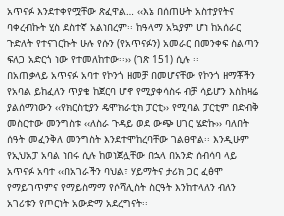አጥናፉ እንደተቀየሟቸው ጽፈዋል… ‹‹እኔ በሰጠሁት አስተያየትና ባቀረብኩት ሂስ ደስተኛ አልነበረም፡፡ ከዓላማ አኳያም ሆነ ከአሰራር ጉድለት የተናገርኩት ሁሉ የሱን (የአጥናፉን) አመራር በመንቀፍ ስልጣን ፍለጋ አድርጎ ነው የተመለከተው፡፡›› (ገጽ 151) ሲሉ ፡፡
በአጠቃላይ አጥናፉ አባተ የኮንጎ ዘመቻ በመሆናቸው የኮንጎ ዘማቾችን የአባል ይከፈለን ጥያቄ ከጀርባ ሆኖ የሚያቀሳስሩ ብቻ ሳይሆን እስከዛሬ ያልሰማነውን ‹‹የክርስቲያን ዴሞክራቲክ ፓርቲ›› የሚባል ፓርቲም በድብቅ መስርተው መንግስቱ ‹‹ለስራ ጉዳይ ወደ ውጭ ሀገር ሄድኩ›› ባለበት ሰዓት መፈንቅለ መንግስት እንደተሞከረባቸው ገልፀዋል፡፡ እንዲሁም የኢህአፓ አባል ነበሩ ሲሉ ከወነጀሏቸው በኋላ በአንድ ሰብሳባ ላይ አጥናፉ አባተ ‹‹በአገራችን ባህል፣ ሃይማትና ታሪክ ጋር ፈፅሞ የማይገጥምና የማይስማማ የሶሻሊስት ስርዓት እንከተላለን ብለን አገሪቱን የጦርነት አውድማ አደረግናት፡፡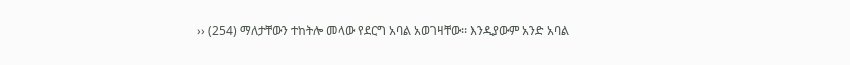›› (254) ማለታቸውን ተከትሎ መላው የደርግ አባል አወገዛቸው፡፡ እንዲያውም አንድ አባል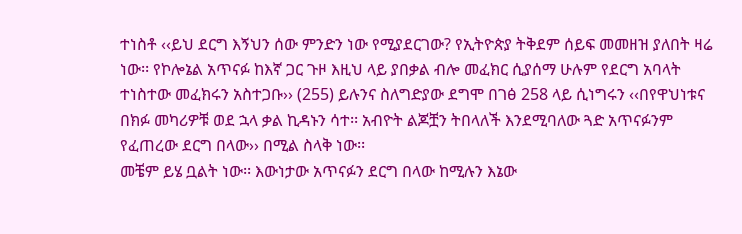ተነስቶ ‹‹ይህ ደርግ እኝህን ሰው ምንድን ነው የሚያደርገው? የኢትዮጵያ ትቅደም ሰይፍ መመዘዝ ያለበት ዛሬ ነው፡፡ የኮሎኔል አጥናፉ ከእኛ ጋር ጉዞ እዚህ ላይ ያበቃል ብሎ መፈክር ሲያሰማ ሁሉም የደርግ አባላት ተነስተው መፈክሩን አስተጋቡ›› (255) ይሉንና ስለግድያው ደግሞ በገፅ 258 ላይ ሲነግሩን ‹‹በየዋህነቱና በክፉ መካሪዎቹ ወደ ኋላ ቃል ኪዳኑን ሳተ፡፡ አብዮት ልጆቿን ትበላለች እንደሚባለው ጓድ አጥናፉንም የፈጠረው ደርግ በላው›› በሚል ስላቅ ነው፡፡
መቼም ይሄ ቧልት ነው፡፡ እውነታው አጥናፉን ደርግ በላው ከሚሉን እኔው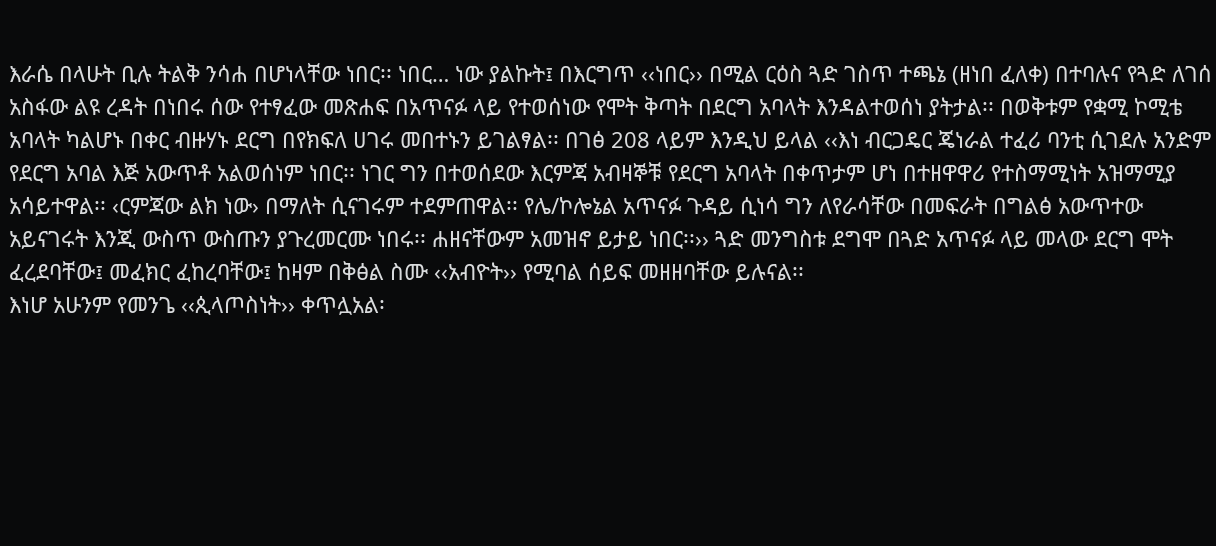እራሴ በላሁት ቢሉ ትልቅ ንሳሐ በሆነላቸው ነበር፡፡ ነበር… ነው ያልኩት፤ በእርግጥ ‹‹ነበር›› በሚል ርዕስ ጓድ ገስጥ ተጫኔ (ዘነበ ፈለቀ) በተባሉና የጓድ ለገሰ አስፋው ልዩ ረዳት በነበሩ ሰው የተፃፈው መጽሐፍ በአጥናፉ ላይ የተወሰነው የሞት ቅጣት በደርግ አባላት እንዳልተወሰነ ያትታል፡፡ በወቅቱም የቋሚ ኮሚቴ አባላት ካልሆኑ በቀር ብዙሃኑ ደርግ በየክፍለ ሀገሩ መበተኑን ይገልፃል፡፡ በገፅ 208 ላይም እንዲህ ይላል ‹‹እነ ብርጋዴር ጄነራል ተፈሪ ባንቲ ሲገደሉ አንድም የደርግ አባል እጅ አውጥቶ አልወሰነም ነበር፡፡ ነገር ግን በተወሰደው እርምጃ አብዛኞቹ የደርግ አባላት በቀጥታም ሆነ በተዘዋዋሪ የተስማሚነት አዝማሚያ አሳይተዋል፡፡ ‹ርምጃው ልክ ነው› በማለት ሲናገሩም ተደምጠዋል፡፡ የሌ/ኮሎኔል አጥናፉ ጉዳይ ሲነሳ ግን ለየራሳቸው በመፍራት በግልፅ አውጥተው አይናገሩት እንጂ ውስጥ ውስጡን ያጉረመርሙ ነበሩ፡፡ ሐዘናቸውም አመዝኖ ይታይ ነበር፡፡›› ጓድ መንግስቱ ደግሞ በጓድ አጥናፉ ላይ መላው ደርግ ሞት ፈረደባቸው፤ መፈክር ፈከረባቸው፤ ከዛም በቅፅል ስሙ ‹‹አብዮት›› የሚባል ሰይፍ መዘዘባቸው ይሉናል፡፡
እነሆ አሁንም የመንጌ ‹‹ጲላጦስነት›› ቀጥሏአል፡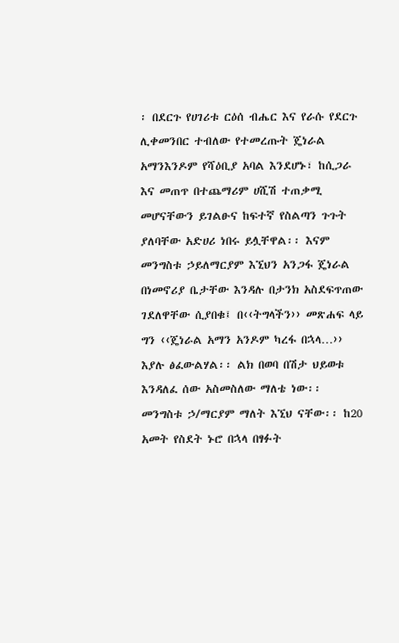፡ በደርጉ የሀገሪቱ ርዕሰ ብሔር እና የራሱ የደርጉ ሊቀመንበር ተብለው የተመረጡት ጄነራል አማንእንዶም የሻዕቢያ አባል እንደሆኑ፣ ከሲጋራ እና መጠጥ በተጨማሪም ሀሺሽ ተጠቃሚ መሆናቸውን ይገልፁና ከፍተኛ የስልጣን ጉጉት ያለባቸው አድሀሪ ነበሩ ይሏቸዋል፡፡ እናም መንግስቱ ኃይለማርያም እኚህን አንጋፋ ጄነራል በነመኖሪያ ቤታቸው እንዳሉ በታንክ አስደፍጥጠው ገደለዋቸው ሲያበቁ፤ በ‹‹ትግላችን›› መጽሐፍ ላይ ግን ‹‹ጄነራል አማን አንዶም ካረፋ በኋላ…›› እያሉ ፅፈውልሃል፡፡ ልክ በወባ በሽታ ህይወቱ እንዳለፈ ሰው አስመስለው ማለቴ ነው፡፡
መንግስቱ ኃ/ማርያም ማለት እኚህ ናቸው፡፡ ከ20 አመት የስደት ኑሮ በኋላ በፃፉት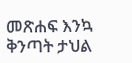መጽሐፍ እንኳ ቅንጣት ታህል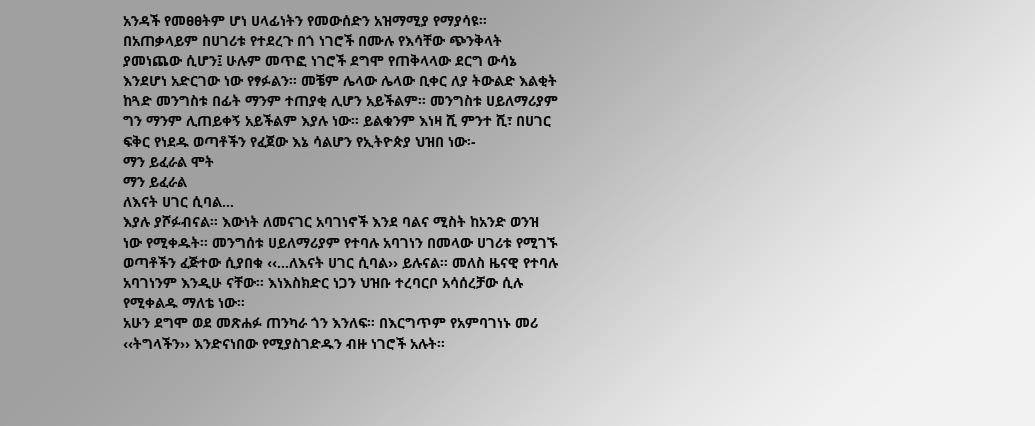አንዳች የመፀፀትም ሆነ ሀላፊነትን የመውሰድን አዝማሚያ የማያሳዩ፡፡ በአጠቃላይም በሀገሪቱ የተደረጉ በጎ ነገሮች በሙሉ የእሳቸው ጭንቅላት ያመነጨው ሲሆን፤ ሁሉም መጥፎ ነገሮች ደግሞ የጠቅላላው ደርግ ውሳኔ እንደሆነ አድርገው ነው የፃፉልን፡፡ መቼም ሌላው ሌላው ቢቀር ለያ ትውልድ እልቂት ከጓድ መንግስቱ በፊት ማንም ተጠያቂ ሊሆን አይችልም፡፡ መንግስቱ ሀይለማሪያም ግን ማንም ሊጠይቀኝ አይችልም እያሉ ነው፡፡ ይልቁንም እነዛ ሺ ምንተ ሺ፣ በሀገር ፍቅር የነደዱ ወጣቶችን የፈጀው እኔ ሳልሆን የኢትዮጵያ ህዝበ ነው፡-
ማን ይፈራል ሞት
ማን ይፈራል
ለእናት ሀገር ሲባል...
እያሉ ያሾፉብናል፡፡ እውነት ለመናገር አባገነኖች እንደ ባልና ሚስት ከአንድ ወንዝ ነው የሚቀዱት፡፡ መንግሰቱ ሀይለማሪያም የተባሉ አባገነን በመላው ሀገሪቱ የሚገኙ ወጣቶችን ፈጅተው ሲያበቁ ‹‹...ለእናት ሀገር ሲባል›› ይሉናል፡፡ መለስ ዜናዊ የተባሉ አባገነንም እንዲሁ ናቸው፡፡ እነእስክድር ነጋን ህዝቡ ተረባርቦ አሳሰረቻው ሲሉ የሚቀልዱ ማለቴ ነው፡፡
አሁን ደግሞ ወደ መጽሐፉ ጠንካራ ጎን እንለፍ፡፡ በእርግጥም የአምባገነኑ መሪ ‹‹ትግላችን›› እንድናነበው የሚያስገድዱን ብዙ ነገሮች አሉት፡፡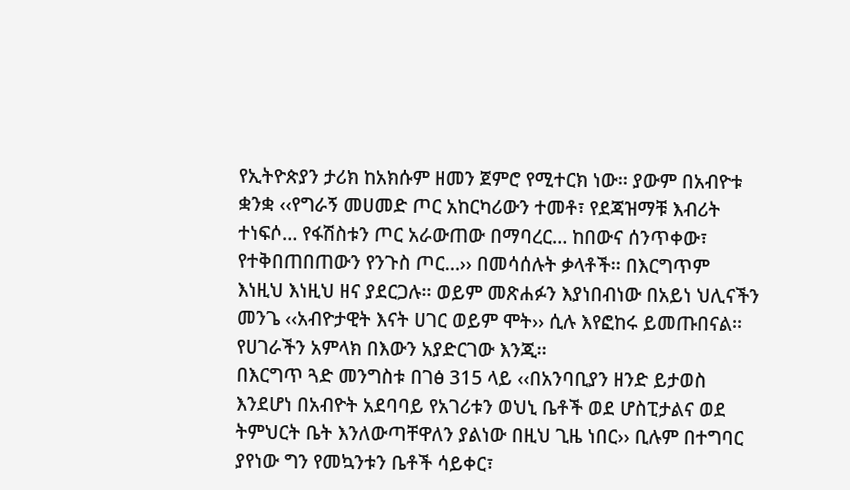የኢትዮጵያን ታሪክ ከአክሱም ዘመን ጀምሮ የሚተርክ ነው፡፡ ያውም በአብዮቱ ቋንቋ ‹‹የግራኝ መሀመድ ጦር አከርካሪውን ተመቶ፣ የደጃዝማቹ እብሪት ተነፍሶ… የፋሽስቱን ጦር አራውጠው በማባረር… ከበውና ሰንጥቀው፣ የተቅበጠበጠውን የንጉስ ጦር…›› በመሳሰሉት ቃላቶች፡፡ በእርግጥም እነዚህ እነዚህ ዘና ያደርጋሉ፡፡ ወይም መጽሐፉን እያነበብነው በአይነ ህሊናችን መንጌ ‹‹አብዮታዊት እናት ሀገር ወይም ሞት›› ሲሉ እየፎከሩ ይመጡበናል፡፡ የሀገራችን አምላክ በእውን አያድርገው እንጂ፡፡
በእርግጥ ጓድ መንግስቱ በገፅ 315 ላይ ‹‹በአንባቢያን ዘንድ ይታወስ እንደሆነ በአብዮት አደባባይ የአገሪቱን ወህኒ ቤቶች ወደ ሆስፒታልና ወደ ትምህርት ቤት እንለውጣቸዋለን ያልነው በዚህ ጊዜ ነበር›› ቢሉም በተግባር ያየነው ግን የመኳንቱን ቤቶች ሳይቀር፣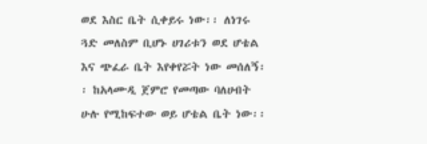ወደ እስር ቤት ሲቀይሩ ነው፡፡ ለነገሩ ጓድ መለስም ቢሆኑ ሀገሪቱን ወደ ሆቴል እና ጭፈራ ቤት እየቀየሯት ነው መሰለኝ፡፡ ከአላሙዲ ጀምሮ የመጣው ባለሀብት ሁሉ የሚከፍተው ወይ ሆቴል ቤት ነው፡፡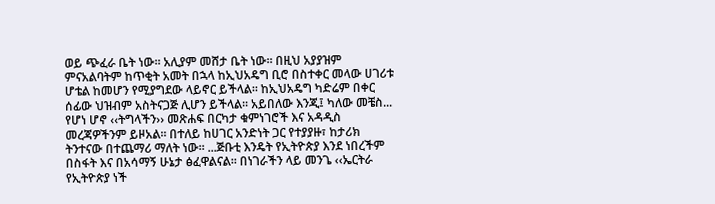ወይ ጭፈራ ቤት ነው፡፡ አሊያም መሸታ ቤት ነው፡፡ በዚህ አያያዝም ምናአልባትም ከጥቂት አመት በኋላ ከኢህአዴግ ቢሮ በስተቀር መላው ሀገሪቱ ሆቴል ከመሆን የሚያግደው ላይኖር ይችላል፡፡ ከኢህአዴግ ካድሬም በቀር ሰፊው ህዝብም አስትናጋጅ ሊሆን ይችላል፡፡ አይበለው እንጂ፤ ካለው መቼስ...
የሆነ ሆኖ ‹‹ትግላችን›› መጽሐፍ በርካታ ቁምነገሮች እና አዳዲስ መረጃዎችንም ይዞአል፡፡ በተለይ ከሀገር አንድነት ጋር የተያያዙ፣ ከታሪክ ትንተናው በተጨማሪ ማለት ነው፡፡ ...ጅቡቲ እንዴት የኢትዮጵያ እንደ ነበረችም በስፋት እና በአሳማኝ ሁኔታ ፅፈዋልናል፡፡ በነገራችን ላይ መንጌ ‹‹ኤርትራ የኢትዮጵያ ነች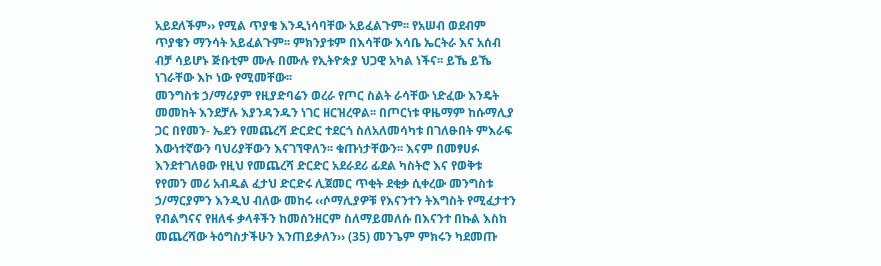አይደለችም›› የሚል ጥያቄ እንዲነሳባቸው አይፈልጉም፡፡ የአሠብ ወደብም ጥያቄን ማንሳት አይፈልጉም፡፡ ምክንያቱም በእሳቸው እሳቤ ኤርትራ እና አሰብ ብቻ ሳይሆኑ ጅቡቲም ሙሉ በሙሉ የኢትዮጵያ ህጋዊ አካል ነችና፡፡ ይኼ ይኼ ነገራቸው እኮ ነው የሚመቸው፡፡
መንግስቱ ኃ/ማሪያም የዚያድባሬን ወረራ የጦር ስልት ራሳቸው ነድፈው እንዴት መመከት እንደቻሉ እያንዳንዱን ነገር ዘርዝረዋል፡፡ በጦርነቱ ዋዜማም ከሱማሊያ ጋር በየመን- ኤደን የመጨረሻ ድርድር ተደርጎ ስለአለመሳካቱ በገለፁበት ምእራፍ እውነተኛውን ባህሪያቸውን እናገኘዋለን፡፡ ቁጡነታቸውን፡፡ እናም በመፃሀፉ እንደተገለፀው የዚህ የመጨረሻ ድርድር አደራደሪ ፊደል ካስትሮ እና የወቅቱ የየመን መሪ አብዱል ፈታህ ድርድሩ ሊጀመር ጥቂት ደቂቃ ሲቀረው መንግስቱ ኃ/ማርያምን እንዲህ ብለው መከሩ ‹‹ሶማሊያዎቹ የእናንተን ትእግስት የሚፈታተን የብልግናና የዘለፋ ቃላቶችን ከመሰንዘርም ስለማይመለሱ በእናንተ በኩል እስከ መጨረሻው ትዕግስታችሁን እንጠይቃለን›› (35) መንጌም ምክሩን ካደመጡ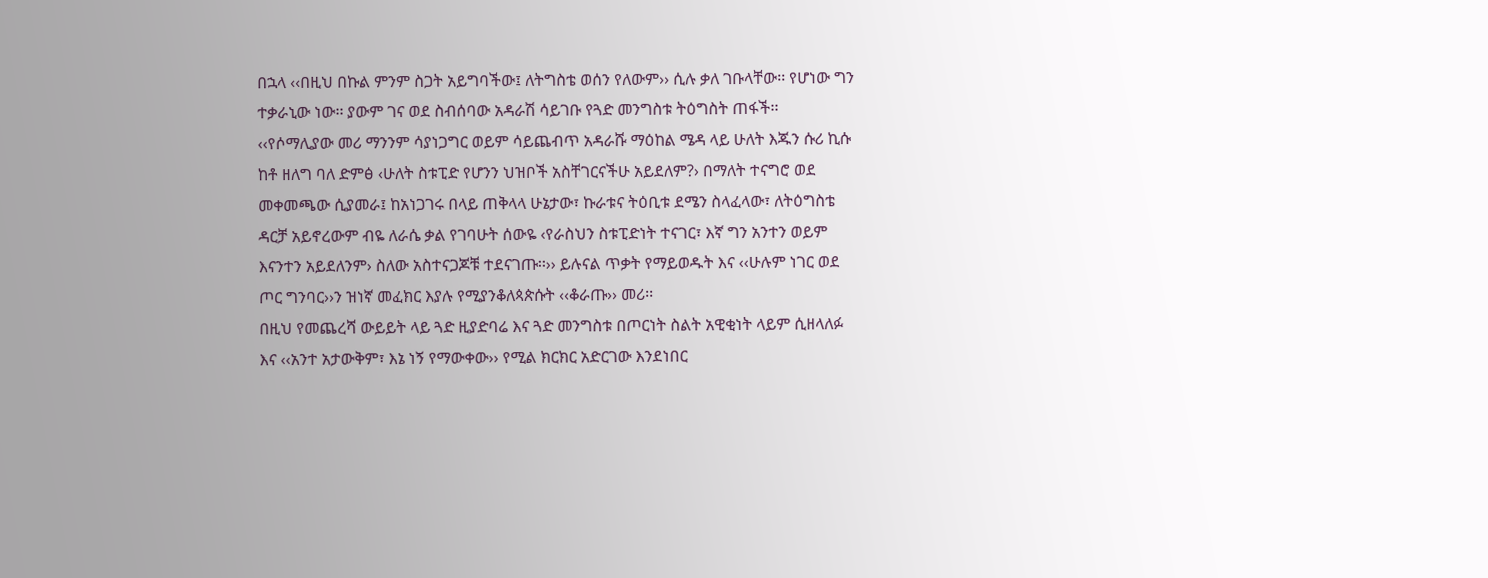በኋላ ‹‹በዚህ በኩል ምንም ስጋት አይግባችው፤ ለትግስቴ ወሰን የለውም›› ሲሉ ቃለ ገቡላቸው፡፡ የሆነው ግን ተቃራኒው ነው፡፡ ያውም ገና ወደ ስብሰባው አዳራሽ ሳይገቡ የጓድ መንግስቱ ትዕግስት ጠፋች፡፡ ‹‹የሶማሊያው መሪ ማንንም ሳያነጋግር ወይም ሳይጨብጥ አዳራሹ ማዕከል ሜዳ ላይ ሁለት እጁን ሱሪ ኪሱ ከቶ ዘለግ ባለ ድምፅ ‹ሁለት ስቱፒድ የሆንን ህዝቦች አስቸገርናችሁ አይደለም?› በማለት ተናግሮ ወደ መቀመጫው ሲያመራ፤ ከአነጋገሩ በላይ ጠቅላላ ሁኔታው፣ ኩራቱና ትዕቢቱ ደሜን ስላፈላው፣ ለትዕግስቴ ዳርቻ አይኖረውም ብዬ ለራሴ ቃል የገባሁት ሰውዬ ‹የራስህን ስቱፒድነት ተናገር፣ እኛ ግን አንተን ወይም እናንተን አይደለንም› ስለው አስተናጋጆቹ ተደናገጡ፡፡›› ይሉናል ጥቃት የማይወዱት እና ‹‹ሁሉም ነገር ወደ ጦር ግንባር››ን ዝነኛ መፈክር እያሉ የሚያንቆለጳጵሱት ‹‹ቆራጡ›› መሪ፡፡
በዚህ የመጨረሻ ውይይት ላይ ጓድ ዚያድባሬ እና ጓድ መንግስቱ በጦርነት ስልት አዊቂነት ላይም ሲዘላለፉ እና ‹‹አንተ አታውቅም፣ እኔ ነኝ የማውቀው›› የሚል ክርክር አድርገው እንደነበር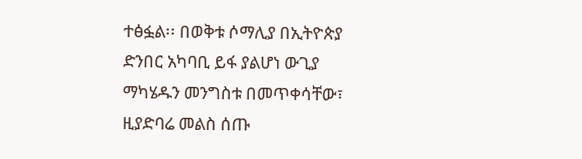ተፅፏል፡፡ በወቅቱ ሶማሊያ በኢትዮጵያ ድንበር አካባቢ ይፋ ያልሆነ ውጊያ ማካሄዱን መንግስቱ በመጥቀሳቸው፣ ዚያድባሬ መልስ ሰጡ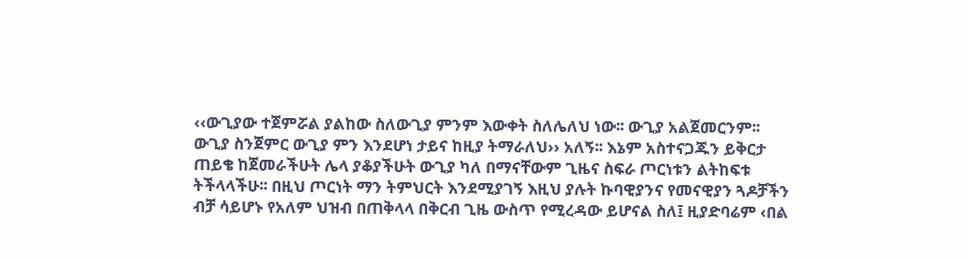‹‹ውጊያው ተጀምሯል ያልከው ስለውጊያ ምንም እውቀት ስለሌለህ ነው፡፡ ውጊያ አልጀመርንም፡፡ ውጊያ ስንጀምር ውጊያ ምን እንደሆነ ታይና ከዚያ ትማራለህ›› አለኝ፡፡ እኔም አስተናጋጁን ይቅርታ ጠይቄ ከጀመራችሁት ሌላ ያቆያችሁት ውጊያ ካለ በማናቸውም ጊዜና ስፍራ ጦርነቱን ልትከፍቱ ትችላላችሁ፡፡ በዚህ ጦርነት ማን ትምህርት እንደሚያገኝ እዚህ ያሉት ኩባዊያንና የመናዊያን ጓዶቻችን ብቻ ሳይሆኑ የአለም ህዝብ በጠቅላላ በቅርብ ጊዜ ውስጥ የሚረዳው ይሆናል ስለ፤ ዚያድባሬም ‹በል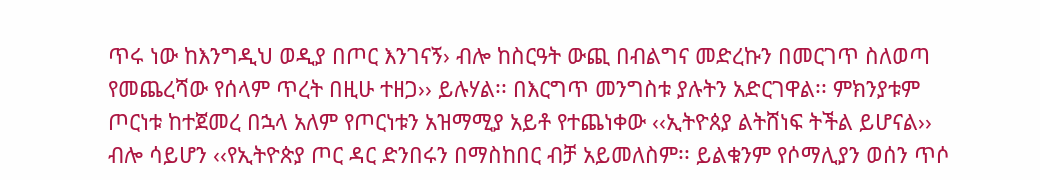ጥሩ ነው ከእንግዲህ ወዲያ በጦር እንገናኝ› ብሎ ከስርዓት ውጪ በብልግና መድረኩን በመርገጥ ስለወጣ የመጨረሻው የሰላም ጥረት በዚሁ ተዘጋ›› ይሉሃል፡፡ በእርግጥ መንግስቱ ያሉትን አድርገዋል፡፡ ምክንያቱም ጦርነቱ ከተጀመረ በኋላ አለም የጦርነቱን አዝማሚያ አይቶ የተጨነቀው ‹‹ኢትዮጰያ ልትሸነፍ ትችል ይሆናል›› ብሎ ሳይሆን ‹‹የኢትዮጵያ ጦር ዳር ድንበሩን በማስከበር ብቻ አይመለስም፡፡ ይልቁንም የሶማሊያን ወሰን ጥሶ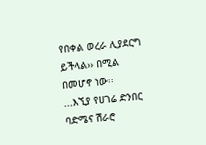የበቀል ወረራ ሊያደርግ ይችላል›› በሚል በመሆኖ ነው፡፡
...እኚያ የሀገሬ ድንበር ባድሜና ሽራሮ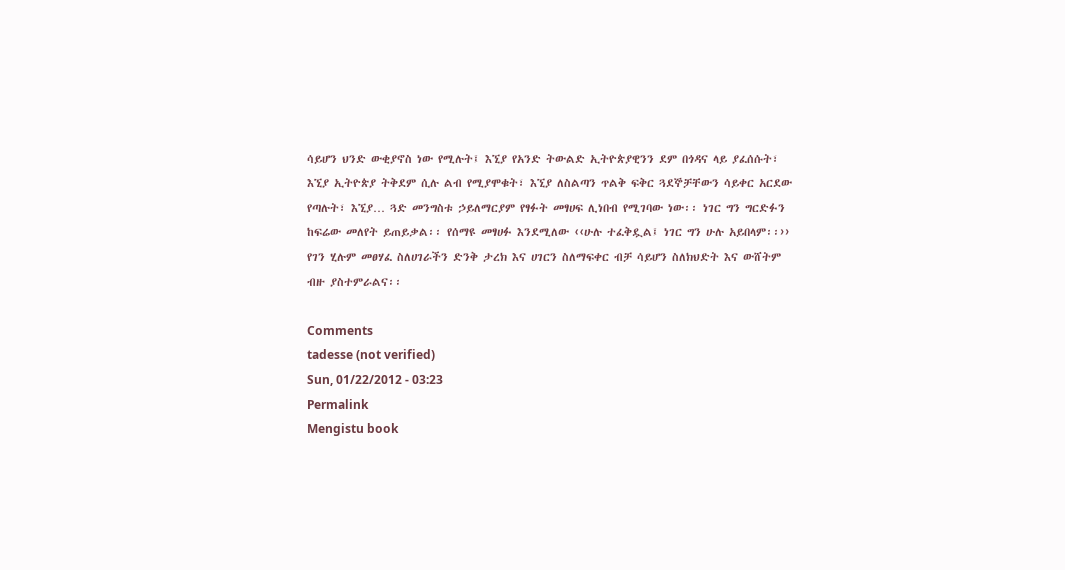ሳይሆን ህንድ ውቂያኖስ ነው የሚሉት፤ እኚያ የአንድ ትውልድ ኢትዮጵያዊንን ደም በጎዳና ላይ ያፈሰሱት፣ እኚያ ኢትዮጵያ ትቅደም ሲሉ ልብ የሚያሞቁት፣ እኚያ ለስልጣን ጥልቅ ፍቅር ጓደኞቻቸውን ሳይቀር አርደው የጣሉት፣ እኚያ… ጓድ መንግስቱ ኃይለማርያም የፃፉት መፃሀፍ ሊነበብ የሚገባው ነው፡፡ ነገር ግን ግርድፉን ከፍሬው መለየት ይጠይቃል፡፡ የሰማዩ መፃሀፉ እንደሚለው ‹‹ሁሉ ተፈቅዷል፤ ነገር ግን ሁሉ አይበላም፡፡›› የገን ሂሉም መፀሃፈ ስለሀገራችን ድንቅ ታረክ እና ሀገርን ስለማፍቀር ብቻ ሳይሆን ስለክህድት እና ውሸትም ብዙ ያስተምራልና፡፡

Comments
tadesse (not verified)
Sun, 01/22/2012 - 03:23
Permalink
Mengistu book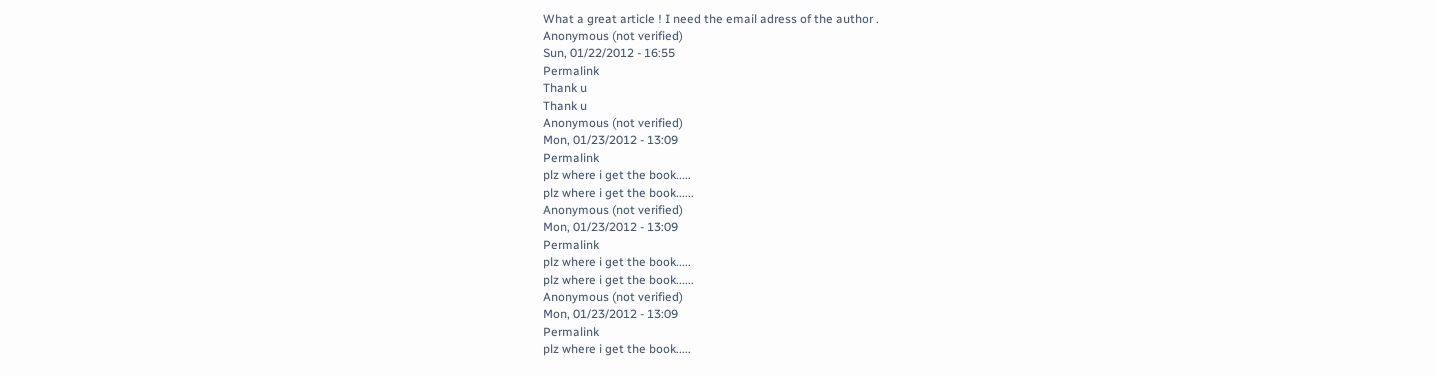What a great article ! I need the email adress of the author .
Anonymous (not verified)
Sun, 01/22/2012 - 16:55
Permalink
Thank u
Thank u
Anonymous (not verified)
Mon, 01/23/2012 - 13:09
Permalink
plz where i get the book.....
plz where i get the book......
Anonymous (not verified)
Mon, 01/23/2012 - 13:09
Permalink
plz where i get the book.....
plz where i get the book......
Anonymous (not verified)
Mon, 01/23/2012 - 13:09
Permalink
plz where i get the book.....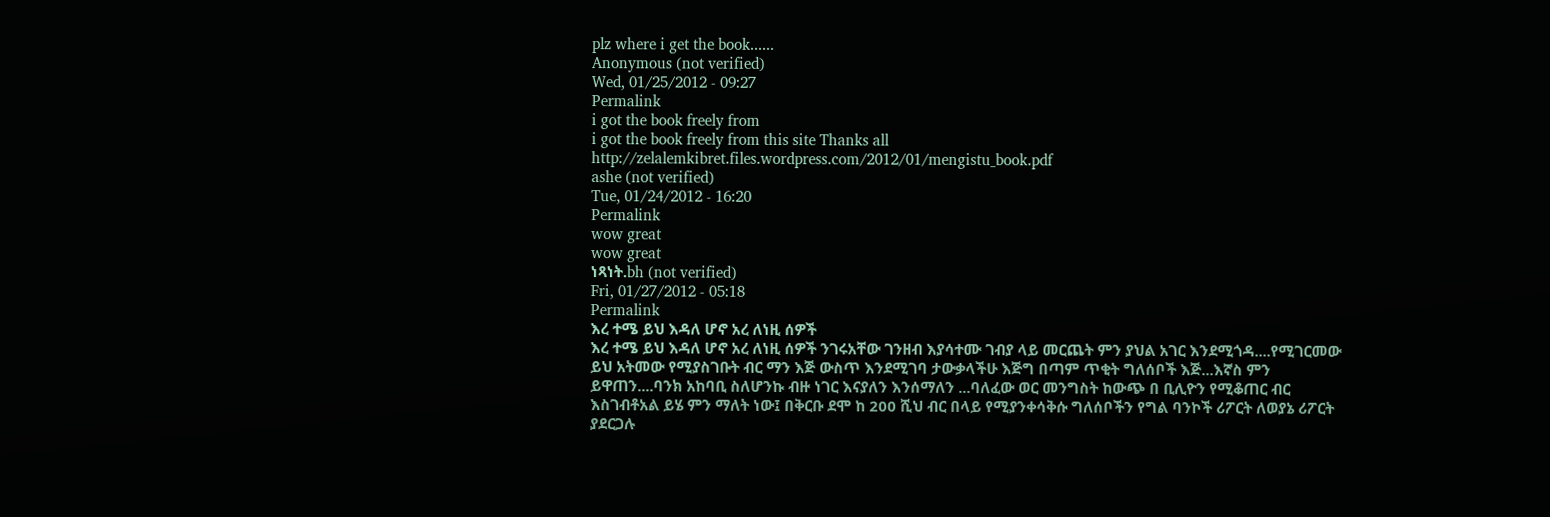plz where i get the book......
Anonymous (not verified)
Wed, 01/25/2012 - 09:27
Permalink
i got the book freely from
i got the book freely from this site Thanks all
http://zelalemkibret.files.wordpress.com/2012/01/mengistu_book.pdf
ashe (not verified)
Tue, 01/24/2012 - 16:20
Permalink
wow great
wow great
ነጻነት.bh (not verified)
Fri, 01/27/2012 - 05:18
Permalink
እረ ተሜ ይህ እዳለ ሆኖ አረ ለነዚ ሰዎች
እረ ተሜ ይህ እዳለ ሆኖ አረ ለነዚ ሰዎች ንገሩአቸው ገንዘብ እያሳተሙ ገብያ ላይ መርጨት ምን ያህል አገር እንደሚጎዳ....የሚገርመው ይህ አትመው የሚያስገቡት ብር ማን እጅ ውስጥ እንደሚገባ ታውቃላችሁ እጅግ በጣም ጥቂት ግለሰቦች እጅ...እኛስ ምን ይዋጠን....ባንክ አከባቢ ስለሆንኩ ብዙ ነገር እናያለን እንሰማለን ...ባለፈው ወር መንግስት ከውጭ በ ቢሊዮን የሚቆጠር ብር እስገብቶአል ይሄ ምን ማለት ነው፤ በቅርቡ ደሞ ከ 200 ሺህ ብር በላይ የሚያንቀሳቅሱ ግለሰቦችን የግል ባንኮች ሪፖርት ለወያኔ ሪፖርት ያደርጋሉ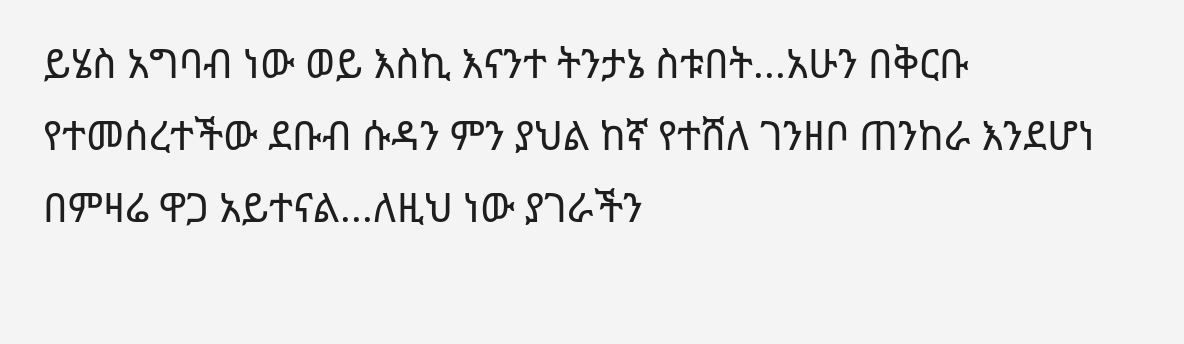ይሄስ አግባብ ነው ወይ እስኪ እናንተ ትንታኔ ስቱበት...አሁን በቅርቡ የተመሰረተችው ደቡብ ሱዳን ምን ያህል ከኛ የተሸለ ገንዘቦ ጠንከራ እንደሆነ በምዛሬ ዋጋ አይተናል...ለዚህ ነው ያገራችን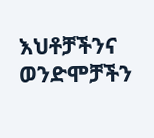እህቶቻችንና ወንድሞቻችን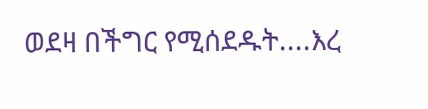ወደዛ በችግር የሚሰደዱት....እረ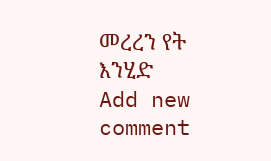መረረን የት እንሂድ
Add new comment